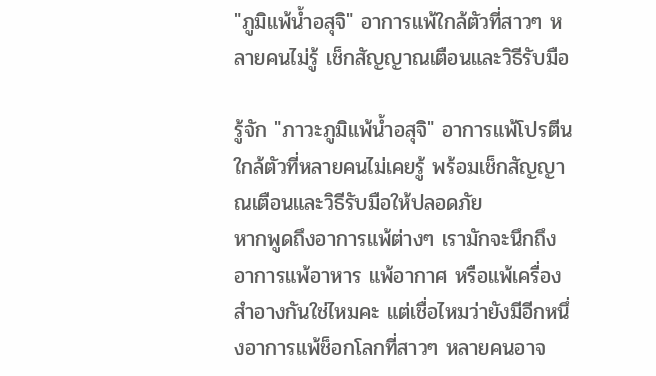"ภูมิแพ้น้ำอสุจิ" อาการแพ้ใกล้ตัวที่สาวๆ หลายคนไม่รู้ เช็กสัญญาณเตือนและวิธีรับมือ

รู้จัก "ภาวะภูมิแพ้น้ำอสุจิ" อาการแพ้โปรตีนใกล้ตัวที่หลายคนไม่เคยรู้ พร้อมเช็กสัญญาณเตือนและวิธีรับมือให้ปลอดภัย
หากพูดถึงอาการแพ้ต่างๆ เรามักจะนึกถึงอาการแพ้อาหาร แพ้อากาศ หรือแพ้เครื่องสำอางกันใช่ไหมคะ แต่เชื่อไหมว่ายังมีอีกหนึ่งอาการแพ้ช็อกโลกที่สาวๆ หลายคนอาจ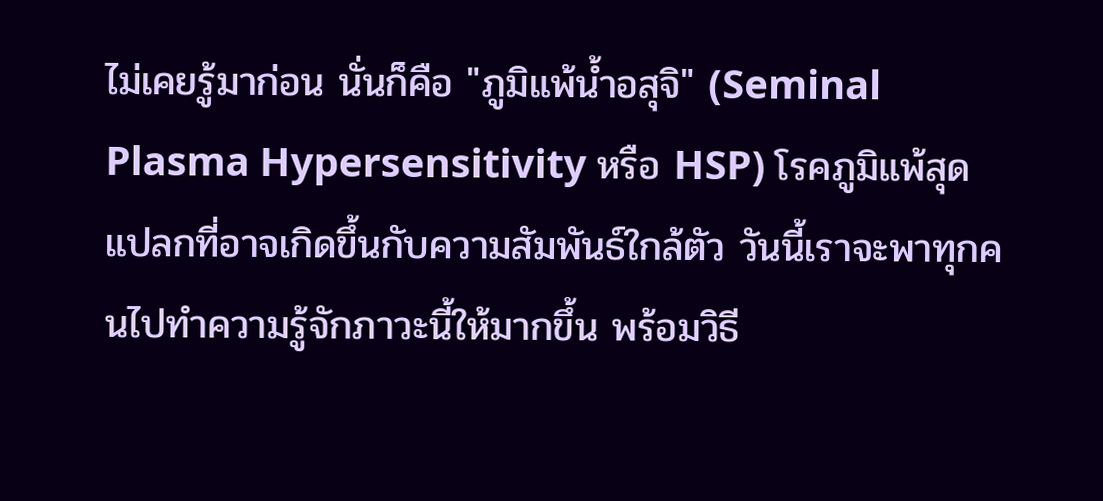ไม่เคยรู้มาก่อน นั่นก็คือ "ภูมิแพ้น้ำอสุจิ" (Seminal Plasma Hypersensitivity หรือ HSP) โรคภูมิแพ้สุดแปลกที่อาจเกิดขึ้นกับความสัมพันธ์ใกล้ตัว วันนี้เราจะพาทุกคนไปทำความรู้จักภาวะนี้ให้มากขึ้น พร้อมวิธี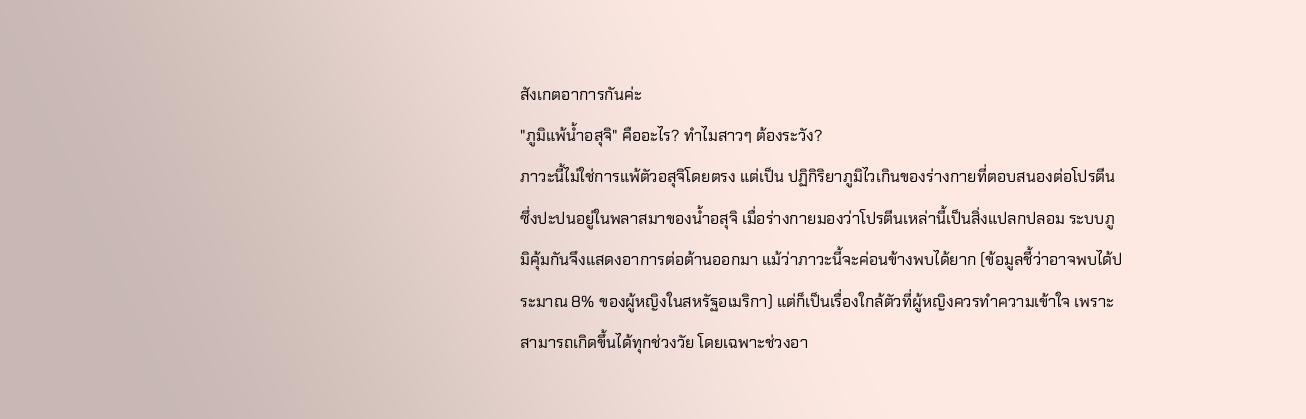สังเกตอาการกันค่ะ
"ภูมิแพ้น้ำอสุจิ" คืออะไร? ทำไมสาวๆ ต้องระวัง?
ภาวะนี้ไม่ใช่การแพ้ตัวอสุจิโดยตรง แต่เป็น ปฏิกิริยาภูมิไวเกินของร่างกายที่ตอบสนองต่อโปรตีนซึ่งปะปนอยู่ในพลาสมาของน้ำอสุจิ เมื่อร่างกายมองว่าโปรตีนเหล่านี้เป็นสิ่งแปลกปลอม ระบบภูมิคุ้มกันจึงแสดงอาการต่อต้านออกมา แม้ว่าภาวะนี้จะค่อนข้างพบได้ยาก (ข้อมูลชี้ว่าอาจพบได้ประมาณ 8% ของผู้หญิงในสหรัฐอเมริกา) แต่ก็เป็นเรื่องใกล้ตัวที่ผู้หญิงควรทำความเข้าใจ เพราะสามารถเกิดขึ้นได้ทุกช่วงวัย โดยเฉพาะช่วงอา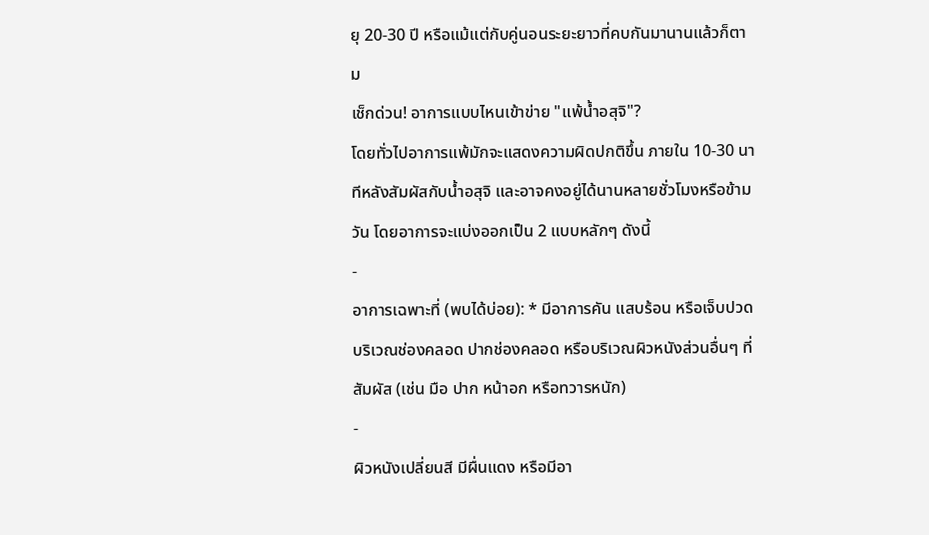ยุ 20-30 ปี หรือแม้แต่กับคู่นอนระยะยาวที่คบกันมานานแล้วก็ตาม
เช็กด่วน! อาการแบบไหนเข้าข่าย "แพ้น้ำอสุจิ"?
โดยทั่วไปอาการแพ้มักจะแสดงความผิดปกติขึ้น ภายใน 10-30 นาทีหลังสัมผัสกับน้ำอสุจิ และอาจคงอยู่ได้นานหลายชั่วโมงหรือข้ามวัน โดยอาการจะแบ่งออกเป็น 2 แบบหลักๆ ดังนี้
-
อาการเฉพาะที่ (พบได้บ่อย): * มีอาการคัน แสบร้อน หรือเจ็บปวดบริเวณช่องคลอด ปากช่องคลอด หรือบริเวณผิวหนังส่วนอื่นๆ ที่สัมผัส (เช่น มือ ปาก หน้าอก หรือทวารหนัก)
-
ผิวหนังเปลี่ยนสี มีผื่นแดง หรือมีอา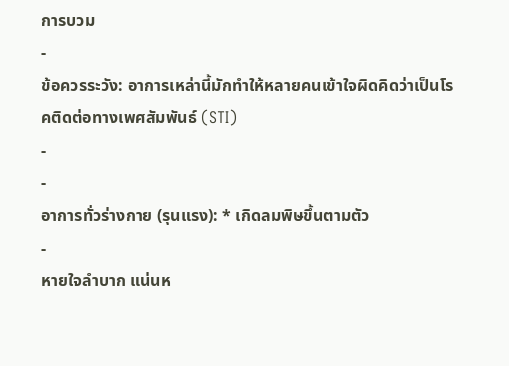การบวม
-
ข้อควรระวัง: อาการเหล่านี้มักทำให้หลายคนเข้าใจผิดคิดว่าเป็นโรคติดต่อทางเพศสัมพันธ์ (STI)
-
-
อาการทั่วร่างกาย (รุนแรง): * เกิดลมพิษขึ้นตามตัว
-
หายใจลำบาก แน่นห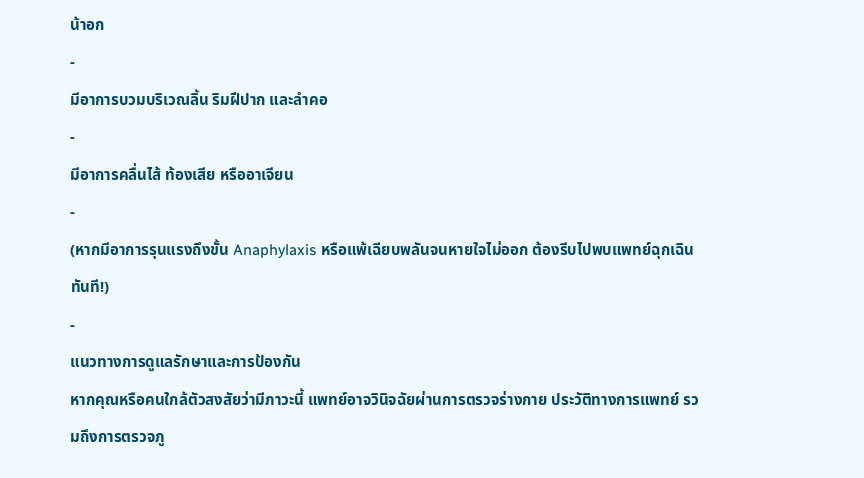น้าอก
-
มีอาการบวมบริเวณลิ้น ริมฝีปาก และลำคอ
-
มีอาการคลื่นไส้ ท้องเสีย หรืออาเจียน
-
(หากมีอาการรุนแรงถึงขั้น Anaphylaxis หรือแพ้เฉียบพลันจนหายใจไม่ออก ต้องรีบไปพบแพทย์ฉุกเฉินทันที!)
-
แนวทางการดูแลรักษาและการป้องกัน
หากคุณหรือคนใกล้ตัวสงสัยว่ามีภาวะนี้ แพทย์อาจวินิจฉัยผ่านการตรวจร่างกาย ประวัติทางการแพทย์ รวมถึงการตรวจภู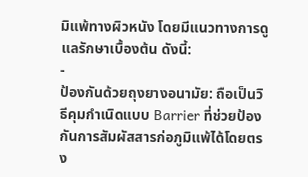มิแพ้ทางผิวหนัง โดยมีแนวทางการดูแลรักษาเบื้องต้น ดังนี้:
-
ป้องกันด้วยถุงยางอนามัย: ถือเป็นวิธีคุมกำเนิดแบบ Barrier ที่ช่วยป้องกันการสัมผัสสารก่อภูมิแพ้ได้โดยตรง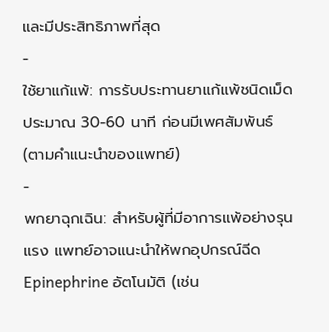และมีประสิทธิภาพที่สุด
-
ใช้ยาแก้แพ้: การรับประทานยาแก้แพ้ชนิดเม็ดประมาณ 30-60 นาที ก่อนมีเพศสัมพันธ์ (ตามคำแนะนำของแพทย์)
-
พกยาฉุกเฉิน: สำหรับผู้ที่มีอาการแพ้อย่างรุนแรง แพทย์อาจแนะนำให้พกอุปกรณ์ฉีด Epinephrine อัตโนมัติ (เช่น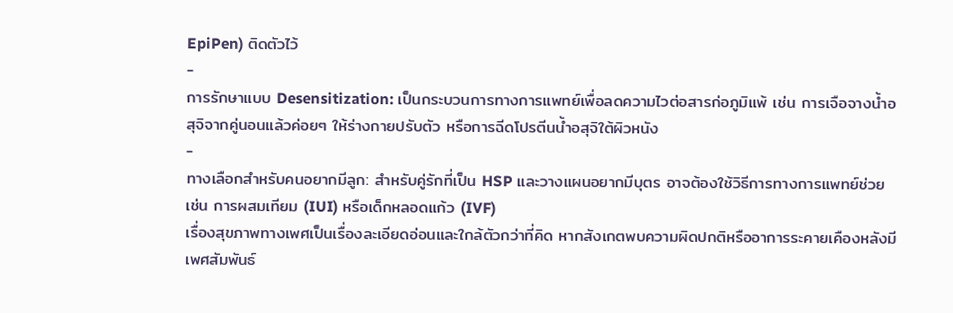EpiPen) ติดตัวไว้
-
การรักษาแบบ Desensitization: เป็นกระบวนการทางการแพทย์เพื่อลดความไวต่อสารก่อภูมิแพ้ เช่น การเจือจางน้ำอสุจิจากคู่นอนแล้วค่อยๆ ให้ร่างกายปรับตัว หรือการฉีดโปรตีนน้ำอสุจิใต้ผิวหนัง
-
ทางเลือกสำหรับคนอยากมีลูก: สำหรับคู่รักที่เป็น HSP และวางแผนอยากมีบุตร อาจต้องใช้วิธีการทางการแพทย์ช่วย เช่น การผสมเทียม (IUI) หรือเด็กหลอดแก้ว (IVF)
เรื่องสุขภาพทางเพศเป็นเรื่องละเอียดอ่อนและใกล้ตัวกว่าที่คิด หากสังเกตพบความผิดปกติหรืออาการระคายเคืองหลังมีเพศสัมพันธ์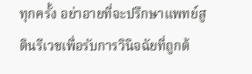ทุกครั้ง อย่าอายที่จะปรึกษาแพทย์สูตินรีเวชเพื่อรับการวินิจฉัยที่ถูกต้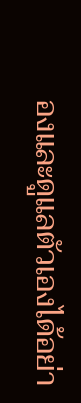องและดูแลตัวเองได้อย่า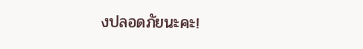งปลอดภัยนะคะ!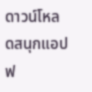ดาวน์โหลดสนุกแอปฟ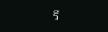รี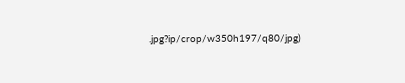.jpg?ip/crop/w350h197/q80/jpg)